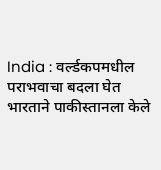India : वर्ल्डकपमधील पराभवाचा बदला घेत भारताने पाकीस्तानला केले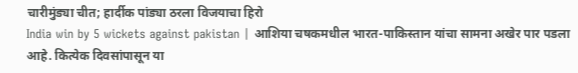चारीमुंड्या चीत; हार्दीक पांड्या ठरला विजयाचा हिरो
India win by 5 wickets against pakistan | आशिया चषकमधील भारत-पाकिस्तान यांचा सामना अखेर पार पडला आहे. कित्येक दिवसांपासून या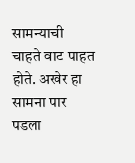सामन्याची चाहते वाट पाहत होते. अखेर हा सामना पार पडला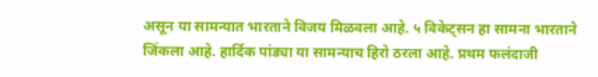असून या सामन्यात भारताने विजय मिळवला आहे. ५ विकेट्सन हा सामना भारताने जिंकला आहे. हार्दिक पांड्या या सामन्याच हिरो ठरला आहे. प्रथम फलंदाजी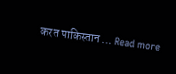करत पाकिस्तान … Read more